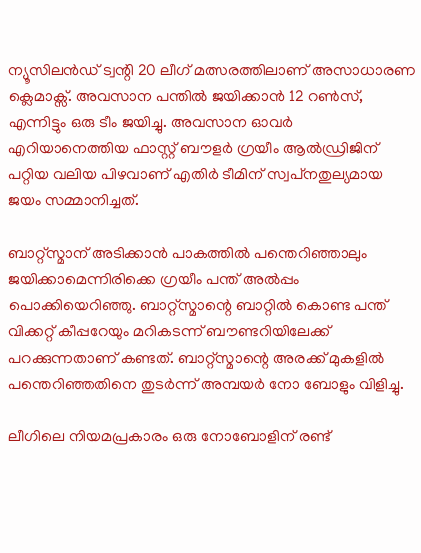ന്യൂസിലന്‍ഡ് ട്വന്റി 20 ലീഗ് മത്സരത്തിലാണ് അസാധാരണ ക്ലെമാക്സ്. അവസാന പന്തില്‍ ജയിക്കാന്‍ 12 റണ്‍സ്, എന്നിട്ടും ഒരു ടീം ജയിച്ചു. അവസാന ഓവര്‍ എറിയാനെത്തിയ ഫാസ്റ്റ് ബൗളര്‍ ഗ്രയീം ആല്‍ഡ്രിജിന് പറ്റിയ വലിയ പിഴവാണ് എതിര്‍ ടീമിന് സ്വപ്‌നതുല്യമായ ജയം സമ്മാനിച്ചത്.

ബാറ്റ്‌സ്മാന് അടിക്കാന്‍ പാകത്തില്‍ പന്തെറിഞ്ഞാലും ജയിക്കാമെന്നിരിക്കെ ഗ്രയീം പന്ത് അല്‍പ്പം പൊക്കിയെറിഞ്ഞു. ബാറ്റ്‌സ്മാന്റെ ബാറ്റില്‍ കൊണ്ട പന്ത് വിക്കറ്റ് കീപ്പറേയും മറികടന്ന് ബൗണ്ടറിയിലേക്ക് പറക്കുന്നതാണ് കണ്ടത്. ബാറ്റ്‌സ്മാന്റെ അരക്ക് മുകളില്‍ പന്തെറിഞ്ഞതിനെ തുടര്‍ന്ന് അമ്പയര്‍ നോ ബോളും വിളിച്ചു.

ലീഗിലെ നിയമപ്രകാരം ഒരു നോബോളിന് രണ്ട്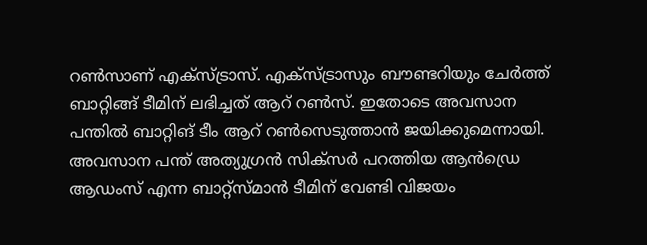റണ്‍സാണ് എക്‌സ്ട്രാസ്. എക്‌സ്ട്രാസും ബൗണ്ടറിയും ചേര്‍ത്ത് ബാറ്റിങ്ങ് ടീമിന് ലഭിച്ചത് ആറ് റണ്‍സ്. ഇതോടെ അവസാന പന്തില്‍ ബാറ്റിങ് ടീം ആറ് റണ്‍സെടുത്താന്‍ ജയിക്കുമെന്നായി. അവസാന പന്ത് അത്യുഗ്രന്‍ സിക്‌സര്‍ പറത്തിയ ആന്‍ഡ്രെ ആഡംസ് എന്ന ബാറ്റ്‌സ്മാന്‍ ടീമിന് വേണ്ടി വിജയം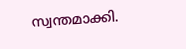സ്വന്തമാക്കി.